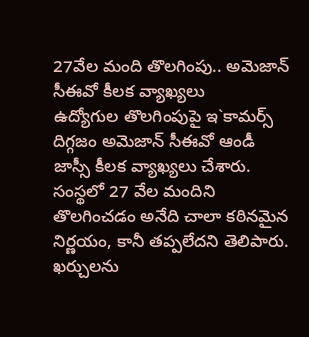27వేల మంది తొలగింపు.. అమెజాన్ సీఈవో కీలక వ్యాఖ్యలు
ఉద్యోగుల తొలగింపుపై ఇ`కామర్స్ దిగ్గజం అమెజాన్ సీఈవో ఆండీ జాస్సీ కీలక వ్యాఖ్యలు చేశారు. సంస్థలో 27 వేల మందిని తొలగించడం అనేది చాలా కఠినమైన నిర్ణయం, కానీ తప్పలేదని తెలిపారు. ఖర్చులను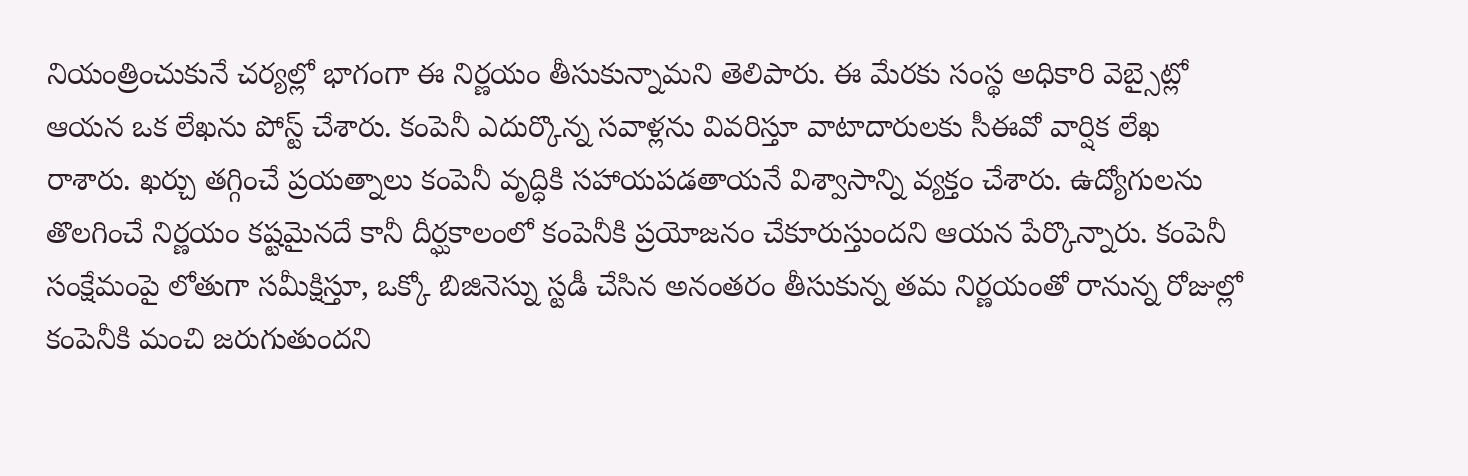నియంత్రించుకునే చర్యల్లో భాగంగా ఈ నిర్ణయం తీసుకున్నామని తెలిపారు. ఈ మేరకు సంస్థ అధికారి వెబ్సైట్లో ఆయన ఒక లేఖను పోస్ట్ చేశారు. కంపెనీ ఎదుర్కొన్న సవాళ్లను వివరిస్తూ వాటాదారులకు సీఈవో వార్షిక లేఖ రాశారు. ఖర్చు తగ్గించే ప్రయత్నాలు కంపెనీ వృద్ధికి సహాయపడతాయనే విశ్వాసాన్ని వ్యక్తం చేశారు. ఉద్యోగులను తొలగించే నిర్ణయం కష్టమైనదే కానీ దీర్ఘకాలంలో కంపెనీకి ప్రయోజనం చేకూరుస్తుందని ఆయన పేర్కొన్నారు. కంపెనీ సంక్షేమంపై లోతుగా సమీక్షిస్తూ, ఒక్కో బిజినెస్ను స్టడీ చేసిన అనంతరం తీసుకున్న తమ నిర్ణయంతో రానున్న రోజుల్లో కంపెనీకి మంచి జరుగుతుందని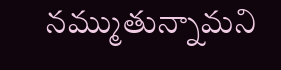నమ్ముతున్నామని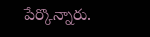పేర్కొన్నారు.